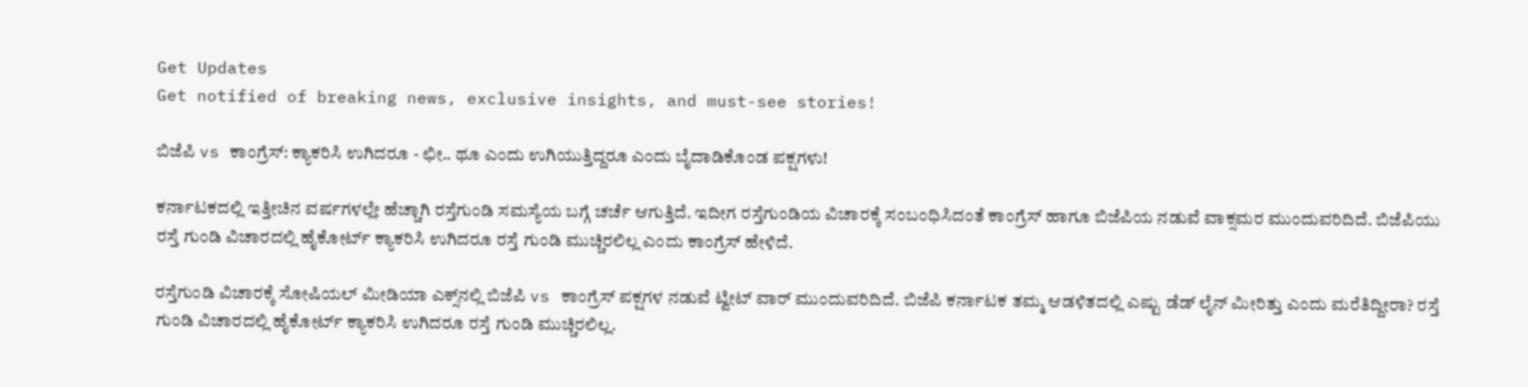Get Updates
Get notified of breaking news, exclusive insights, and must-see stories!

ಬಿಜೆಪಿ vs ಕಾಂಗ್ರೆಸ್: ಕ್ಯಾಕರಿಸಿ ಉಗಿದರೂ - ಛೀ.. ಥೂ ಎಂದು ಉಗಿಯುತ್ತಿದ್ದರೂ ಎಂದು ಬೈದಾಡಿಕೊಂಡ ಪಕ್ಷಗಳು!

ಕರ್ನಾಟಕದಲ್ಲಿ ಇತ್ತೀಚಿನ ವರ್ಷಗಳಲ್ಲೇ ಹೆಚ್ಚಾಗಿ ರಸ್ತೆಗುಂಡಿ ಸಮಸ್ಯೆಯ ಬಗ್ಗೆ ಚರ್ಚೆ ಆಗುತ್ತಿದೆ. ಇದೀಗ ರಸ್ತೆಗುಂಡಿಯ ವಿಚಾರಕ್ಕೆ ಸಂಬಂಧಿಸಿದಂತೆ ಕಾಂಗ್ರೆಸ್ ಹಾಗೂ ಬಿಜೆಪಿಯ ನಡುವೆ ವಾಕ್ಸಮರ ಮುಂದುವರಿದಿದೆ. ಬಿಜೆಪಿಯು ರಸ್ತೆ ಗುಂಡಿ ವಿಚಾರದಲ್ಲಿ ಹೈಕೋರ್ಟ್ ಕ್ಯಾಕರಿಸಿ ಉಗಿದರೂ ರಸ್ತೆ ಗುಂಡಿ ಮುಚ್ಚಿರಲಿಲ್ಲ ಎಂದು ಕಾಂಗ್ರೆಸ್ ಹೇಳಿದೆ.

ರಸ್ತೆಗುಂಡಿ ವಿಚಾರಕ್ಕೆ ಸೋಷಿಯಲ್ ಮೀಡಿಯಾ ಎಕ್ಸ್‌ನಲ್ಲಿ ಬಿಜೆಪಿ vs ಕಾಂಗ್ರೆಸ್ ಪಕ್ಷಗಳ ನಡುವೆ ಟ್ವೀಟ್ ವಾರ್ ಮುಂದುವರಿದಿದೆ. ಬಿಜೆಪಿ ಕರ್ನಾಟಕ ತಮ್ಮ ಆಡಳಿತದಲ್ಲಿ ಎಷ್ಟು ಡೆಡ್ ಲೈನ್ ಮೀರಿತ್ತು ಎಂದು ಮರೆತಿದ್ದೀರಾ? ರಸ್ತೆ ಗುಂಡಿ ವಿಚಾರದಲ್ಲಿ ಹೈಕೋರ್ಟ್ ಕ್ಯಾಕರಿಸಿ ಉಗಿದರೂ ರಸ್ತೆ ಗುಂಡಿ ಮುಚ್ಚಿರಲಿಲ್ಲ.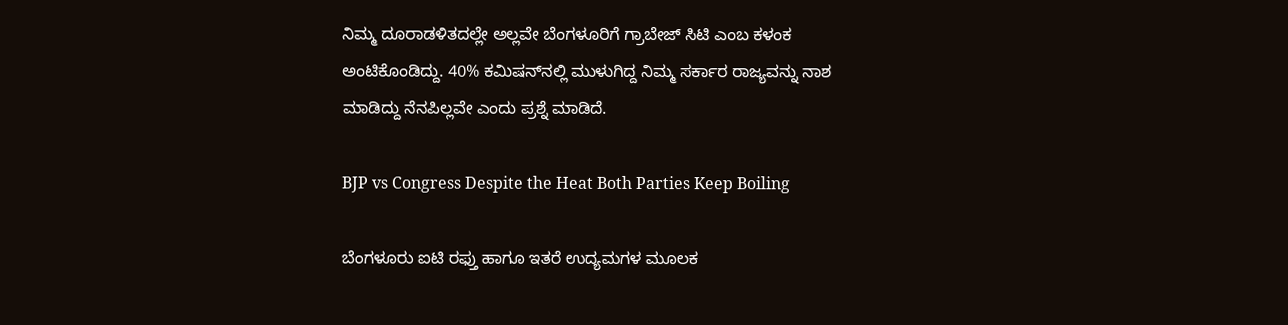ನಿಮ್ಮ ದೂರಾಡಳಿತದಲ್ಲೇ ಅಲ್ಲವೇ ಬೆಂಗಳೂರಿಗೆ ಗ್ರಾಬೇಜ್ ಸಿಟಿ ಎಂಬ ಕಳಂಕ ಅಂಟಿಕೊಂಡಿದ್ದು. 40% ಕಮಿಷನ್‌ನಲ್ಲಿ ಮುಳುಗಿದ್ದ ನಿಮ್ಮ ಸರ್ಕಾರ ರಾಜ್ಯವನ್ನು ನಾಶ ಮಾಡಿದ್ದು ನೆನಪಿಲ್ಲವೇ ಎಂದು ಪ್ರಶ್ನೆ ಮಾಡಿದೆ.

BJP vs Congress Despite the Heat Both Parties Keep Boiling

ಬೆಂಗಳೂರು ಐಟಿ ರಫ್ತು ಹಾಗೂ ಇತರೆ ಉದ್ಯಮಗಳ ಮೂಲಕ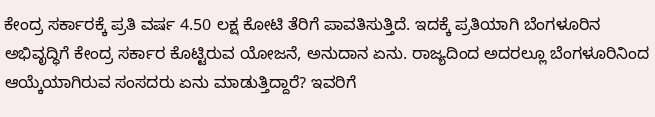ಕೇಂದ್ರ ಸರ್ಕಾರಕ್ಕೆ ಪ್ರತಿ ವರ್ಷ 4.50 ಲಕ್ಷ ಕೋಟಿ ತೆರಿಗೆ ಪಾವತಿಸುತ್ತಿದೆ. ಇದಕ್ಕೆ ಪ್ರತಿಯಾಗಿ ಬೆಂಗಳೂರಿನ ಅಭಿವೃದ್ಧಿಗೆ ಕೇಂದ್ರ ಸರ್ಕಾರ ಕೊಟ್ಟಿರುವ ಯೋಜನೆ, ಅನುದಾನ ಏನು. ರಾಜ್ಯದಿಂದ ಅದರಲ್ಲೂ ಬೆಂಗಳೂರಿನಿಂದ ಆಯ್ಕೆಯಾಗಿರುವ ಸಂಸದರು ಏನು ಮಾಡುತ್ತಿದ್ದಾರೆ? ಇವರಿಗೆ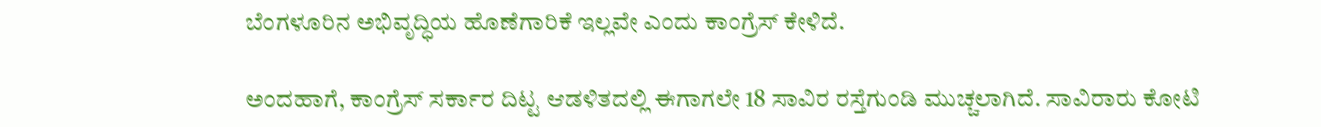ಬೆಂಗಳೂರಿನ ಅಭಿವೃದ್ಧಿಯ ಹೊಣೆಗಾರಿಕೆ ಇಲ್ಲವೇ ಎಂದು ಕಾಂಗ್ರೆಸ್ ಕೇಳಿದೆ.

ಅಂದಹಾಗೆ, ಕಾಂಗ್ರೆಸ್ ಸರ್ಕಾರ ದಿಟ್ಟ ಆಡಳಿತದಲ್ಲಿ ಈಗಾಗಲೇ 18 ಸಾವಿರ ರಸ್ತೆಗುಂಡಿ ಮುಚ್ಚಲಾಗಿದೆ. ಸಾವಿರಾರು ಕೋಟಿ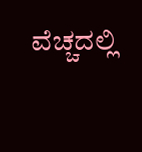ವೆಚ್ಚದಲ್ಲಿ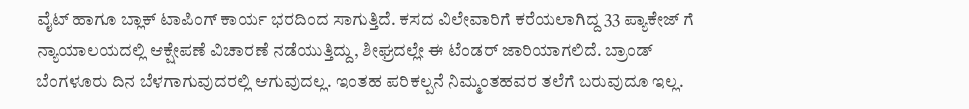ವೈಟ್ ಹಾಗೂ ಬ್ಲಾಕ್ ಟಾಪಿಂಗ್ ಕಾರ್ಯ ಭರದಿಂದ ಸಾಗುತ್ತಿದೆ. ಕಸದ ವಿಲೇವಾರಿಗೆ ಕರೆಯಲಾಗಿದ್ದ 33 ಪ್ಯಾಕೇಜ್ ಗೆ ನ್ಯಾಯಾಲಯದಲ್ಲಿ ಆಕ್ಷೇಪಣೆ ವಿಚಾರಣೆ ನಡೆಯುತ್ತಿದ್ದು, ಶೀಘ್ರದಲ್ಲೇ ಈ ಟೆಂಡರ್ ಜಾರಿಯಾಗಲಿದೆ. ಬ್ರಾಂಡ್ ಬೆಂಗಳೂರು ದಿನ ಬೆಳಗಾಗುವುದರಲ್ಲಿ ಆಗುವುದಲ್ಲ. ಇಂತಹ ಪರಿಕಲ್ಪನೆ ನಿಮ್ಮಂತಹವರ ತಲೆಗೆ ಬರುವುದೂ ಇಲ್ಲ.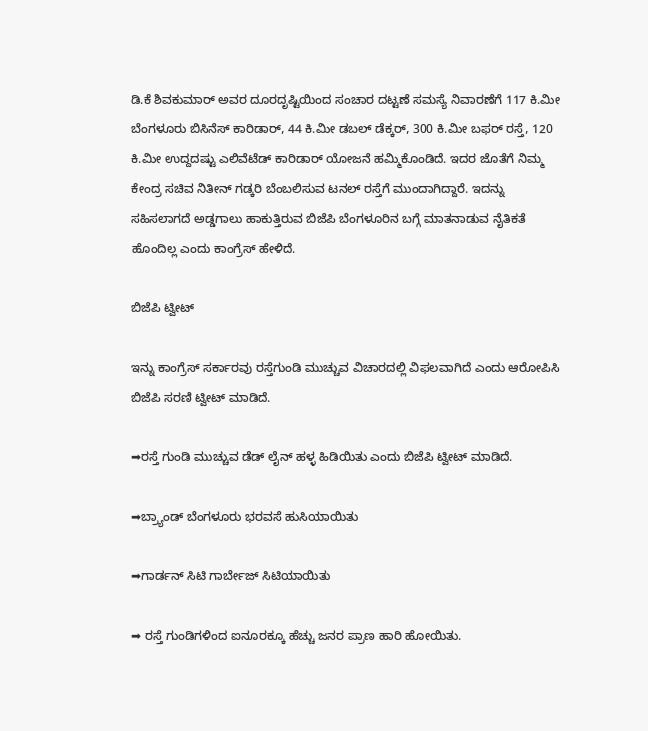ಡಿ.ಕೆ ಶಿವಕುಮಾರ್ ಅವರ ದೂರದೃಷ್ಟಿಯಿಂದ ಸಂಚಾರ ದಟ್ಟಣೆ ಸಮಸ್ಯೆ ನಿವಾರಣೆಗೆ 117 ಕಿ.ಮೀ ಬೆಂಗಳೂರು ಬಿಸಿನೆಸ್ ಕಾರಿಡಾರ್, 44 ಕಿ.ಮೀ ಡಬಲ್ ಡೆಕ್ಕರ್, 300 ಕಿ.ಮೀ ಬಫರ್ ರಸ್ತೆ, 120 ಕಿ.ಮೀ ಉದ್ದದಷ್ಟು ಎಲಿವೆಟೆಡ್ ಕಾರಿಡಾರ್ ಯೋಜನೆ ಹಮ್ಮಿಕೊಂಡಿದೆ. ಇದರ ಜೊತೆಗೆ ನಿಮ್ಮ ಕೇಂದ್ರ ಸಚಿವ ನಿತೀನ್ ಗಡ್ಕರಿ ಬೆಂಬಲಿಸುವ ಟನಲ್ ರಸ್ತೆಗೆ ಮುಂದಾಗಿದ್ದಾರೆ. ಇದನ್ನು ಸಹಿಸಲಾಗದೆ ಅಡ್ಡಗಾಲು ಹಾಕುತ್ತಿರುವ ಬಿಜೆಪಿ ಬೆಂಗಳೂರಿನ ಬಗ್ಗೆ ಮಾತನಾಡುವ ನೈತಿಕತೆ ಹೊಂದಿಲ್ಲ ಎಂದು ಕಾಂಗ್ರೆಸ್ ಹೇಳಿದೆ.

ಬಿಜೆಪಿ ಟ್ವೀಟ್

ಇನ್ನು ಕಾಂಗ್ರೆಸ್ ಸರ್ಕಾರವು ರಸ್ತೆಗುಂಡಿ ಮುಚ್ಚುವ ವಿಚಾರದಲ್ಲಿ ವಿಫಲವಾಗಿದೆ ಎಂದು ಆರೋಪಿಸಿ ಬಿಜೆಪಿ ಸರಣಿ ಟ್ವೀಟ್ ಮಾಡಿದೆ.

➡ರಸ್ತೆ ಗುಂಡಿ ಮುಚ್ಚುವ ಡೆಡ್ ಲೈನ್ ಹಳ್ಳ ಹಿಡಿಯಿತು ಎಂದು ಬಿಜೆಪಿ ಟ್ವೀಟ್ ಮಾಡಿದೆ.

➡ಬ್ರ್ಯಾಂಡ್ ಬೆಂಗಳೂರು ಭರವಸೆ ಹುಸಿಯಾಯಿತು

➡ಗಾರ್ಡನ್ ಸಿಟಿ ಗಾರ್ಬೇಜ್ ಸಿಟಿಯಾಯಿತು

➡ ರಸ್ತೆ ಗುಂಡಿಗಳಿಂದ ಐನೂರಕ್ಕೂ ಹೆಚ್ಚು ಜನರ ಪ್ರಾಣ ಹಾರಿ ಹೋಯಿತು.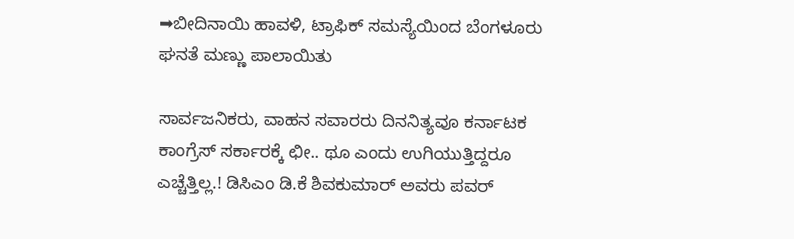➡ಬೀದಿನಾಯಿ ಹಾವಳಿ, ಟ್ರಾಫಿಕ್‌ ಸಮಸ್ಯೆಯಿಂದ ಬೆಂಗಳೂರು ಘನತೆ ಮಣ್ಣು ಪಾಲಾಯಿತು

ಸಾರ್ವಜನಿಕರು, ವಾಹನ ಸವಾರರು ದಿನನಿತ್ಯವೂ ಕರ್ನಾಟಕ ಕಾಂಗ್ರೆಸ್ ಸರ್ಕಾರಕ್ಕೆ ಛೀ.. ಥೂ ಎಂದು ಉಗಿಯುತ್ತಿದ್ದರೂ ಎಚ್ಚೆತ್ತಿಲ್ಲ.! ಡಿಸಿಎಂ ಡಿ.ಕೆ ಶಿವಕುಮಾರ್ ಅವರು ಪವರ್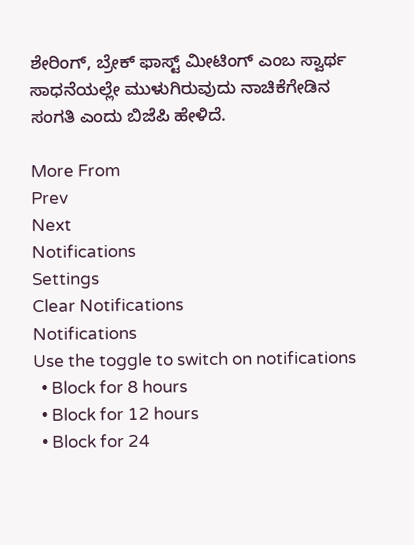ಶೇರಿಂಗ್, ಬ್ರೇಕ್ ಫಾಸ್ಟ್ ಮೀಟಿಂಗ್ ಎಂಬ ಸ್ವಾರ್ಥ ಸಾಧನೆಯಲ್ಲೇ ಮುಳುಗಿರುವುದು ನಾಚಿಕೆಗೇಡಿನ ಸಂಗತಿ ಎಂದು ಬಿಜೆಪಿ ಹೇಳಿದೆ.

More From
Prev
Next
Notifications
Settings
Clear Notifications
Notifications
Use the toggle to switch on notifications
  • Block for 8 hours
  • Block for 12 hours
  • Block for 24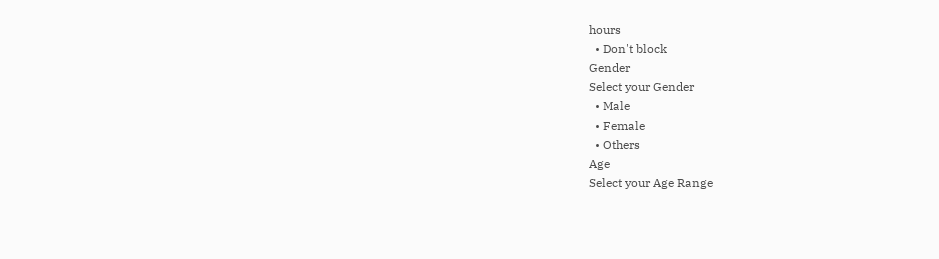hours
  • Don't block
Gender
Select your Gender
  • Male
  • Female
  • Others
Age
Select your Age Range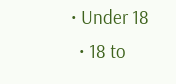• Under 18
  • 18 to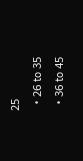25
  • 26 to 35
  • 36 to 45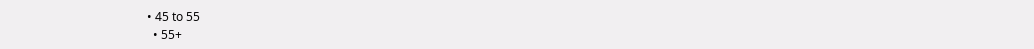• 45 to 55
  • 55+